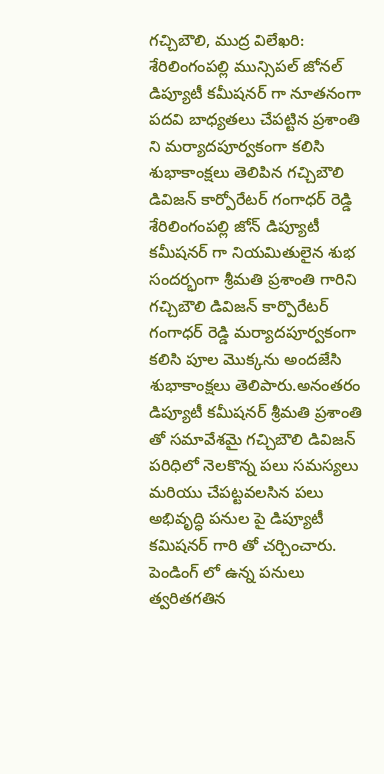గచ్చిబౌలి, ముద్ర విలేఖరి: శేరిలింగంపల్లి మున్సిపల్ జోనల్ డిప్యూటీ కమీషనర్ గా నూతనంగా పదవి బాధ్యతలు చేపట్టిన ప్రశాంతి ని మర్యాదపూర్వకంగా కలిసి శుభాకాంక్షలు తెలిపిన గచ్చిబౌలి డివిజన్ కార్పోరేటర్ గంగాధర్ రెడ్డి శేరిలింగంపల్లి జోన్ డిప్యూటీ కమీషనర్ గా నియమితులైన శుభ సందర్భంగా శ్రీమతి ప్రశాంతి గారిని గచ్చిబౌలి డివిజన్ కార్పొరేటర్ గంగాధర్ రెడ్డి మర్యాదపూర్వకంగా కలిసి పూల మొక్కను అందజేసి శుభాకాంక్షలు తెలిపారు.అనంతరం డిప్యూటీ కమీషనర్ శ్రీమతి ప్రశాంతి తో సమావేశమై గచ్చిబౌలి డివిజన్ పరిధిలో నెలకొన్న పలు సమస్యలు మరియు చేపట్టవలసిన పలు అభివృద్ధి పనుల పై డిప్యూటీ కమిషనర్ గారి తో చర్చించారు. పెండింగ్ లో ఉన్న పనులు త్వరితగతిన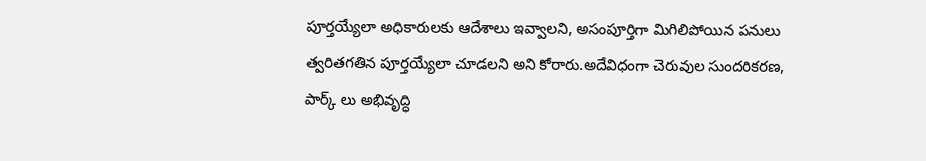పూర్తయ్యేలా అధికారులకు ఆదేశాలు ఇవ్వాలని, అసంపూర్తిగా మిగిలిపోయిన పనులు త్వరితగతిన పూర్తయ్యేలా చూడలని అని కోరారు.అదేవిధంగా చెరువుల సుందరికరణ, పార్క్ లు అభివృద్ధి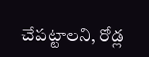చేపట్టాలని, రోడ్ల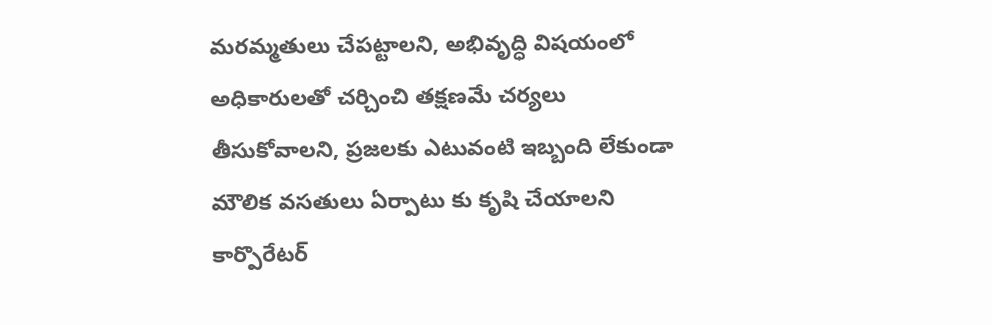మరమ్మతులు చేపట్టాలని, అభివృద్ధి విషయంలో అధికారులతో చర్చించి తక్షణమే చర్యలు తీసుకోవాలని, ప్రజలకు ఎటువంటి ఇబ్బంది లేకుండా మౌలిక వసతులు ఏర్పాటు కు కృషి చేయాలని కార్పొరేటర్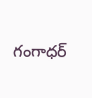గంగాధర్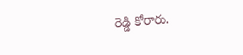రెడ్డి కోరారు.